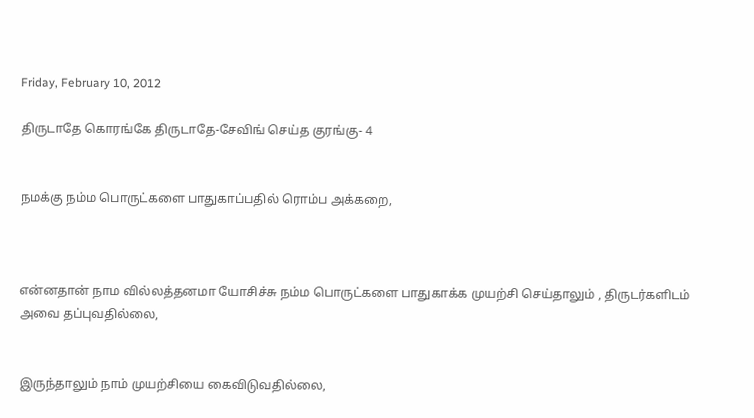Friday, February 10, 2012

திருடாதே கொரங்கே திருடாதே-சேவிங் செய்த குரங்கு- 4


நமக்கு நம்ம பொருட்களை பாதுகாப்பதில் ரொம்ப அக்கறை,



என்னதான் நாம வில்லத்தனமா யோசிச்சு நம்ம பொருட்களை பாதுகாக்க முயற்சி செய்தாலும் , திருடர்களிடம்   அவை தப்புவதில்லை,


இருந்தாலும் நாம் முயற்சியை கைவிடுவதில்லை,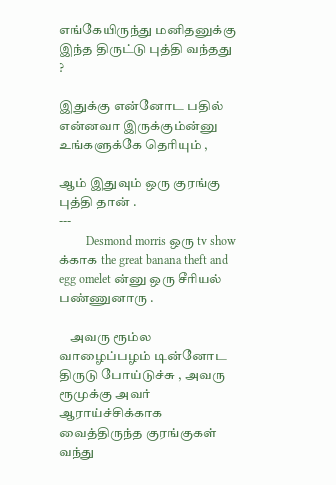எங்கேயிருந்து மனிதனுக்கு இந்த திருட்டு புத்தி வந்தது ?

இதுக்கு என்னோட பதில் என்னவா இருக்கும்ன்னு உங்களுக்கே தெரியும் ,

ஆம் இதுவும் ஒரு குரங்கு புத்தி தான் .
---
         Desmond morris ஒரு tv show க்காக the great banana theft and egg omelet ன்னு ஒரு சீரியல் பண்ணுனாரு .

    அவரு ரூம்ல வாழைப்பழம் டின்னோட  திருடு போய்டுச்சு , அவரு ரூமுக்கு அவர் ஆராய்ச்சிக்காக வைத்திருந்த குரங்குகள் வந்து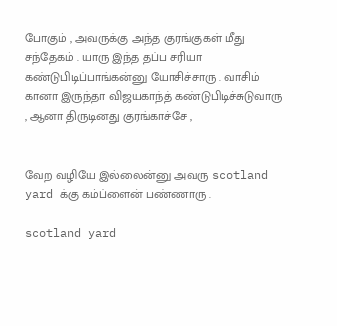போகும் , அவருக்கு அந்த குரங்குகள் மீது சந்தேகம் . யாரு இந்த தப்ப சரியா கண்டுபிடிப்பாங்கன்னு யோசிச்சாரு . வாசிம் கானா இருந்தா விஜயகாந்த் கண்டுபிடிச்சுடுவாரு , ஆனா திருடினது குரங்காச்சே ,


வேற வழியே இல்லைன்னு அவரு scotland yard க்கு கம்ப்ளைன் பண்ணாரு .

scotland yard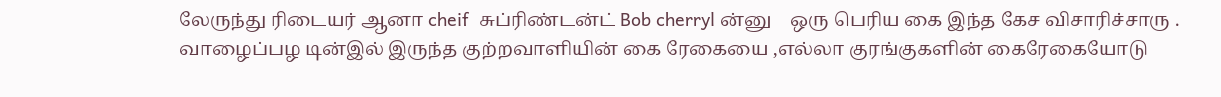லேருந்து ரிடையர் ஆனா cheif  சுப்ரிண்டன்ட் Bob cherryl ன்னு    ஒரு பெரிய கை இந்த கேச விசாரிச்சாரு . வாழைப்பழ டின்இல் இருந்த குற்றவாளியின் கை ரேகையை ,எல்லா குரங்குகளின் கைரேகையோடு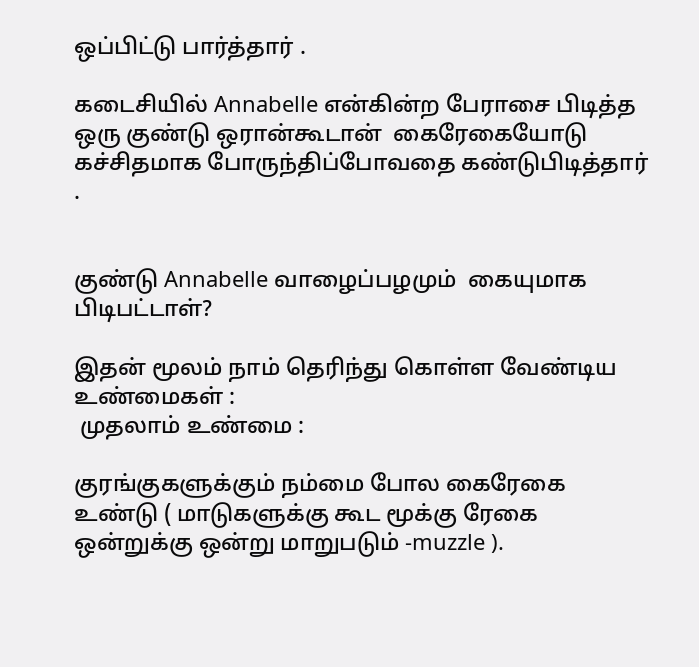ஒப்பிட்டு பார்த்தார் .

கடைசியில் Annabelle என்கின்ற பேராசை பிடித்த ஒரு குண்டு ஒரான்கூடான்  கைரேகையோடு கச்சிதமாக போருந்திப்போவதை கண்டுபிடித்தார் .


குண்டு Annabelle வாழைப்பழமும்  கையுமாக பிடிபட்டாள்?

இதன் மூலம் நாம் தெரிந்து கொள்ள வேண்டிய உண்மைகள் :
 முதலாம் உண்மை :

குரங்குகளுக்கும் நம்மை போல கைரேகை உண்டு ( மாடுகளுக்கு கூட மூக்கு ரேகை ஒன்றுக்கு ஒன்று மாறுபடும் -muzzle ).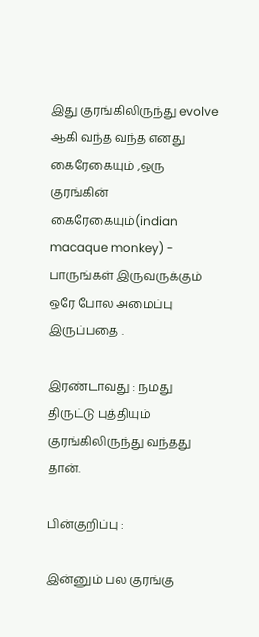இது குரங்கிலிருந்து evolve ஆகி வந்த வந்த எனது கைரேகையும் ,ஒரு குரங்கின் கைரேகையும்(indian macaque monkey) - பாருங்கள் இருவருக்கும் ஒரே போல அமைப்பு இருப்பதை .

இரண்டாவது : நமது திருட்டு புத்தியும் குரங்கிலிருந்து வந்தது தான்.

பின்குறிப்பு :

இன்னும் பல குரங்கு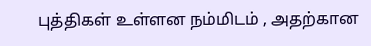புத்திகள் உள்ளன நம்மிடம் , அதற்கான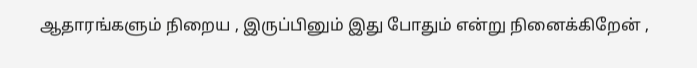ஆதாரங்களும் நிறைய , இருப்பினும் இது போதும் என்று நினைக்கிறேன் ,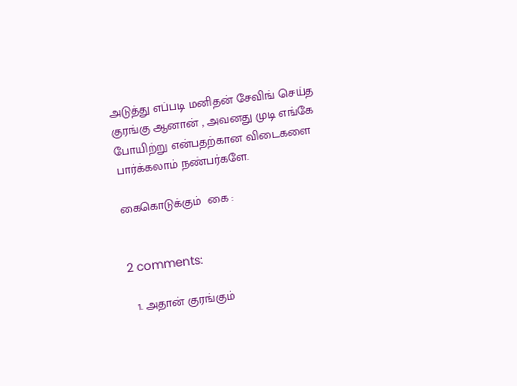அடுத்து எப்படி மனிதன் சேவிங் செய்த குரங்கு ஆனான் , அவனது முடி எங்கே போயிற்று என்பதற்கான விடைகளை பார்க்கலாம் நண்பர்களே.

கைகொடுக்கும்  கை :


2 comments:

  1. அதான் குரங்கும்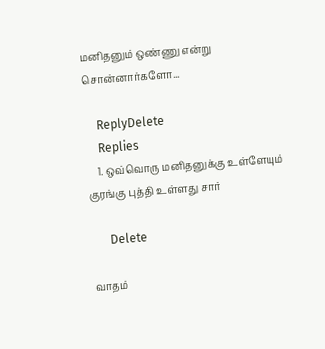மனிதனும் ஒண்ணு என்று சொன்னார்களோ...

    ReplyDelete
    Replies
    1. ஒவ்வொரு மனிதனுக்கு உள்ளேயும் குரங்கு புத்தி உள்ளது சார்

      Delete

வாதம்‌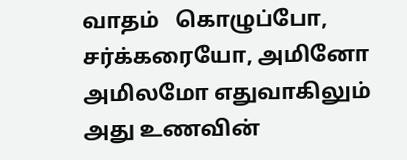வாதம்‌   கொழுப்போ, சர்க்கரையோ, அமினோ அமிலமோ எதுவாகிலும் அது உணவின்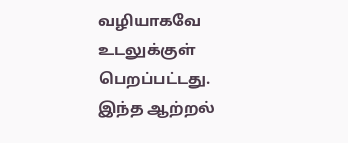வழியாகவே உடலுக்குள் பெறப்பட்டது. இந்த ஆற்றல்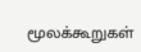மூலக்கூறுகள்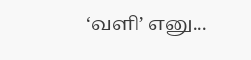‘வளி’ எனு...